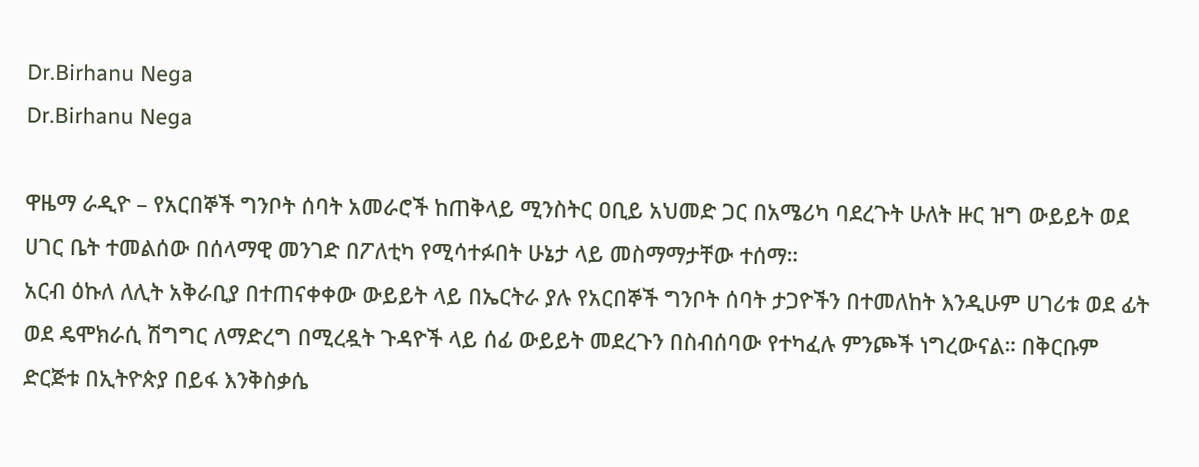Dr.Birhanu Nega
Dr.Birhanu Nega

ዋዜማ ራዲዮ – የአርበኞች ግንቦት ሰባት አመራሮች ከጠቅላይ ሚንስትር ዐቢይ አህመድ ጋር በአሜሪካ ባደረጉት ሁለት ዙር ዝግ ውይይት ወደ ሀገር ቤት ተመልሰው በሰላማዊ መንገድ በፖለቲካ የሚሳተፉበት ሁኔታ ላይ መስማማታቸው ተሰማ።
አርብ ዕኩለ ለሊት አቅራቢያ በተጠናቀቀው ውይይት ላይ በኤርትራ ያሉ የአርበኞች ግንቦት ሰባት ታጋዮችን በተመለከት እንዲሁም ሀገሪቱ ወደ ፊት ወደ ዴሞክራሲ ሽግግር ለማድረግ በሚረዷት ጉዳዮች ላይ ሰፊ ውይይት መደረጉን በስብሰባው የተካፈሉ ምንጮች ነግረውናል። በቅርቡም ድርጅቱ በኢትዮጵያ በይፋ እንቅስቃሴ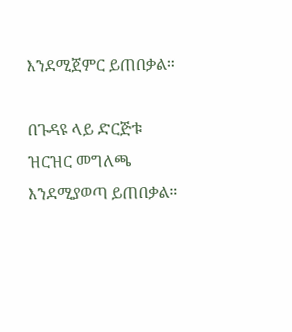እንደሚጀምር ይጠበቃል።

በጉዳዩ ላይ ድርጅቱ ዝርዝር መግለጫ እንደሚያወጣ ይጠበቃል።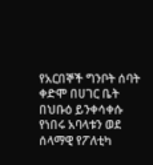የአርበኞች ግንቦት ሰባት ቀድሞ በሀገር ቤት በህቡዕ ይንቀሳቀሱ የነበሩ አባላቱን ወደ ሰላማዊ የፖለቲካ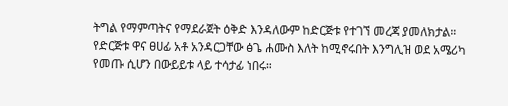ትግል የማምጣትና የማደራጀት ዕቅድ እንዳለውም ከድርጅቱ የተገኘ መረጃ ያመለክታል።
የድርጅቱ ዋና ፀሀፊ አቶ አንዳርጋቸው ፅጌ ሐሙስ እለት ከሚኖሩበት እንግሊዝ ወደ አሜሪካ የመጡ ሲሆን በውይይቱ ላይ ተሳታፊ ነበሩ።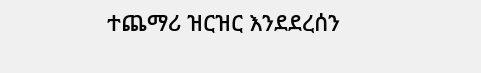ተጨማሪ ዝርዝር እንደደረሰን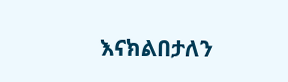እናክልበታለን